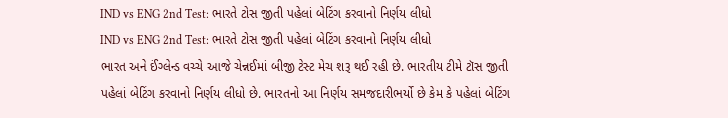IND vs ENG 2nd Test: ભારતે ટોસ જીતી પહેલાં બેટિંગ કરવાનો નિર્ણય લીધો
IND vs ENG 2nd Test: ભારતે ટોસ જીતી પહેલાં બેટિંગ કરવાનો નિર્ણય લીધો
ભારત અને ઈંગ્લેન્ડ વચ્ચે આજે ચેન્નઈમાં બીજી ટેસ્ટ મેચ શરૂ થઈ રહી છે. ભારતીય ટીમે ટૉસ જીતી પહેલાં બેટિંગ કરવાનો નિર્ણય લીધો છે. ભારતનો આ નિર્ણય સમજદારીભર્યો છે કેમ કે પહેલાં બેટિંગ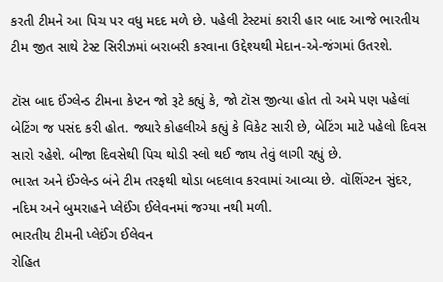કરતી ટીમને આ પિચ પર વધુ મદદ મળે છે. પહેલી ટેસ્ટમાં કરારી હાર બાદ આજે ભારતીય ટીમ જીત સાથે ટેસ્ટ સિરીઝમાં બરાબરી કરવાના ઉદ્દેશ્યથી મેદાન-એ-જંગમાં ઉતરશે.

ટૉસ બાદ ઈંગ્લેન્ડ ટીમના કેપ્ટન જો રૂટે કહ્યું કે, જો ટૉસ જીત્યા હોત તો અમે પણ પહેલાં બેટિંગ જ પસંદ કરી હોત. જ્યારે કોહલીએ કહ્યું કે વિકેટ સારી છે, બેટિંગ માટે પહેલો દિવસ સારો રહેશે. બીજા દિવસેથી પિચ થોડી સ્લો થઈ જાય તેવું લાગી રહ્યું છે.
ભારત અને ઈંગ્લેન્ડ બંને ટીમ તરફથી થોડા બદલાવ કરવામાં આવ્યા છે. વૉશિંગ્ટન સુંદર, નદિમ અને બુમરાહને પ્લેઈંગ ઈલેવનમાં જગ્યા નથી મળી.
ભારતીય ટીમની પ્લેઈંગ ઈલેવન
રોહિત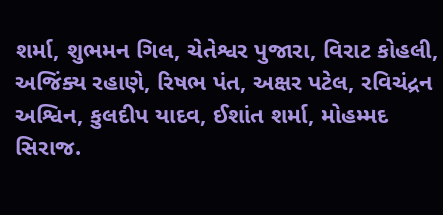શર્મા, શુભમન ગિલ, ચેતેશ્વર પુજારા, વિરાટ કોહલી, અજિંક્ય રહાણે, રિષભ પંત, અક્ષર પટેલ, રવિચંદ્રન અશ્વિન, કુલદીપ યાદવ, ઈશાંત શર્મા, મોહમ્મદ સિરાજ.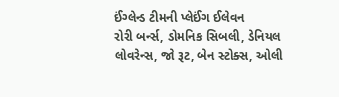ઈંગ્લેન્ડ ટીમની પ્લેઈંગ ઈલેવન
રોરી બર્ન્સ, ડોમનિક સિબલી, ડેનિયલ લોવરેન્સ, જો રૂટ, બેન સ્ટોક્સ, ઓલી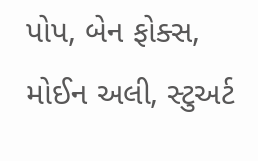પોપ, બેન ફોક્સ, મોઈન અલી, સ્ટુઅર્ટ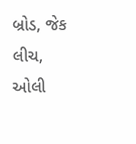બ્રોડ, જેક લીચ, ઓલી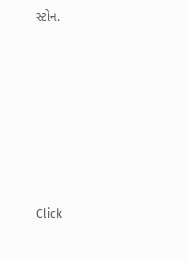સ્ટોન.












Click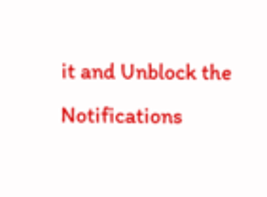it and Unblock the Notifications